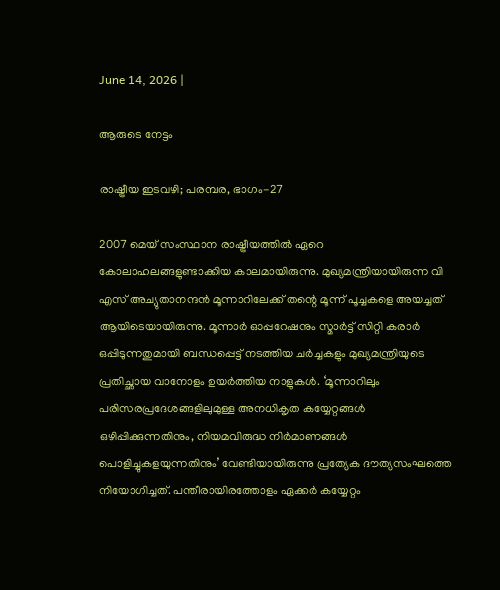June 14, 2026 |

ആരുടെ നേട്ടം

രാഷ്ട്രീയ ഇടവഴി; പരമ്പര, ഭാഗം-27

2007 മെയ് സംസ്ഥാന രാഷ്ട്രീയത്തില്‍ ഏറെ കോലാഹലങ്ങളുണ്ടാക്കിയ കാലമായിരുന്നു. മുഖ്യമന്ത്രിയായിരുന്ന വി എസ് അച്യുതാനന്ദന്‍ മൂന്നാറിലേക്ക് തന്റെ മൂന്ന് പൂച്ചകളെ അയച്ചത് ആയിടെയായിരുന്നു. മൂന്നാര്‍ ഓപ്പറേഷനും സ്മാര്‍ട്ട് സിറ്റി കരാര്‍ ഒപ്പിടുന്നതുമായി ബന്ധപ്പെട്ട് നടത്തിയ ചര്‍ച്ചകളും മുഖ്യമന്ത്രിയുടെ പ്രതിച്ഛായ വാനോളം ഉയര്‍ത്തിയ നാളുകള്‍. ‘മൂന്നാറിലും പരിസരപ്രദേശങ്ങളിലുമുള്ള അനധികൃത കയ്യേറ്റങ്ങള്‍ ഒഴിപ്പിക്കുന്നതിനും, നിയമവിരുദ്ധ നിര്‍മാണങ്ങള്‍ പൊളിച്ചുകളയുന്നതിനും’ വേണ്ടിയായിരുന്നു പ്രത്യേക ദൗത്യസംഘത്തെ നിയോഗിച്ചത്. പന്തീരായിരത്തോളം ഏക്കര്‍ കയ്യേറ്റം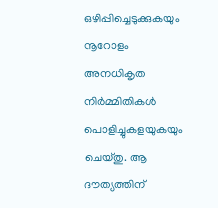ഒഴിപ്പിച്ചെടുക്കുകയും നൂറോളം അനധികൃത നിര്‍മ്മിതികള്‍ പൊളിച്ചുകളയുകയും ചെയ്തു. ആ ദൗത്യത്തിന്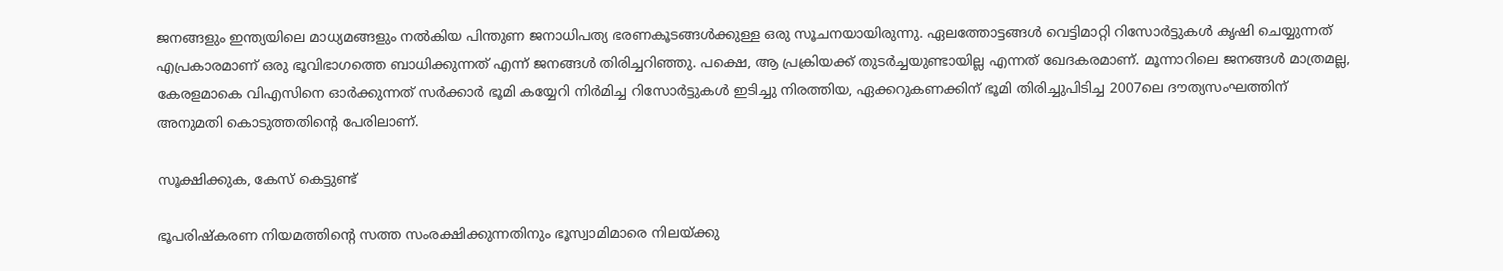ജനങ്ങളും ഇന്ത്യയിലെ മാധ്യമങ്ങളും നല്‍കിയ പിന്തുണ ജനാധിപത്യ ഭരണകൂടങ്ങള്‍ക്കുള്ള ഒരു സൂചനയായിരുന്നു. ഏലത്തോട്ടങ്ങള്‍ വെട്ടിമാറ്റി റിസോര്‍ട്ടുകള്‍ കൃഷി ചെയ്യുന്നത് എപ്രകാരമാണ് ഒരു ഭൂവിഭാഗത്തെ ബാധിക്കുന്നത് എന്ന് ജനങ്ങള്‍ തിരിച്ചറിഞ്ഞു. പക്ഷെ, ആ പ്രക്രിയക്ക് തുടര്‍ച്ചയുണ്ടായില്ല എന്നത് ഖേദകരമാണ്. മൂന്നാറിലെ ജനങ്ങള്‍ മാത്രമല്ല, കേരളമാകെ വിഎസിനെ ഓര്‍ക്കുന്നത് സര്‍ക്കാര്‍ ഭൂമി കയ്യേറി നിര്‍മിച്ച റിസോര്‍ട്ടുകള്‍ ഇടിച്ചു നിരത്തിയ, ഏക്കറുകണക്കിന് ഭൂമി തിരിച്ചുപിടിച്ച 2007ലെ ദൗത്യസംഘത്തിന് അനുമതി കൊടുത്തതിന്റെ പേരിലാണ്.

സൂക്ഷിക്കുക, കേസ് കെട്ടുണ്ട്

ഭൂപരിഷ്‌കരണ നിയമത്തിന്റെ സത്ത സംരക്ഷിക്കുന്നതിനും ഭൂസ്വാമിമാരെ നിലയ്ക്കു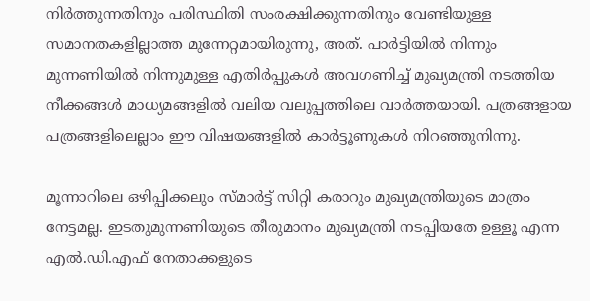നിര്‍ത്തുന്നതിനും പരിസ്ഥിതി സംരക്ഷിക്കുന്നതിനും വേണ്ടിയുള്ള സമാനതകളില്ലാത്ത മുന്നേറ്റമായിരുന്നു, അത്. പാര്‍ട്ടിയില്‍ നിന്നും മുന്നണിയില്‍ നിന്നുമുള്ള എതിര്‍പ്പുകള്‍ അവഗണിച്ച് മുഖ്യമന്ത്രി നടത്തിയ നീക്കങ്ങള്‍ മാധ്യമങ്ങളില്‍ വലിയ വലുപ്പത്തിലെ വാര്‍ത്തയായി. പത്രങ്ങളായ പത്രങ്ങളിലെല്ലാം ഈ വിഷയങ്ങളില്‍ കാര്‍ട്ടൂണുകള്‍ നിറഞ്ഞുനിന്നു.

മൂന്നാറിലെ ഒഴിപ്പിക്കലും സ്മാര്‍ട്ട് സിറ്റി കരാറും മുഖ്യമന്ത്രിയുടെ മാത്രം നേട്ടമല്ല. ഇടതുമുന്നണിയുടെ തീരുമാനം മുഖ്യമന്ത്രി നടപ്പിയതേ ഉള്ളൂ എന്ന എല്‍.ഡി.എഫ് നേതാക്കളുടെ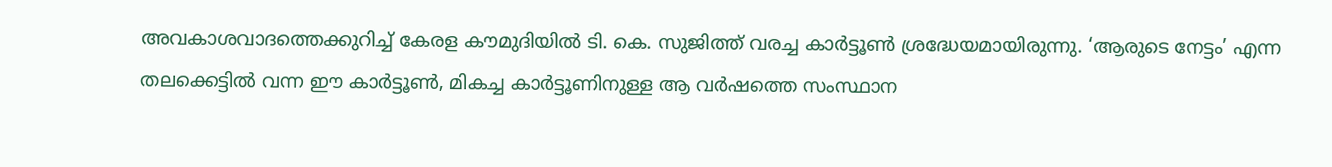അവകാശവാദത്തെക്കുറിച്ച് കേരള കൗമുദിയില്‍ ടി. കെ. സുജിത്ത് വരച്ച കാര്‍ട്ടൂണ്‍ ശ്രദ്ധേയമായിരുന്നു. ‘ആരുടെ നേട്ടം’ എന്ന തലക്കെട്ടില്‍ വന്ന ഈ കാര്‍ട്ടൂണ്‍, മികച്ച കാര്‍ട്ടൂണിനുള്ള ആ വര്‍ഷത്തെ സംസ്ഥാന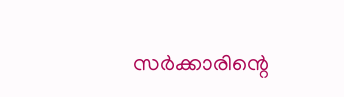സര്‍ക്കാരിന്റെ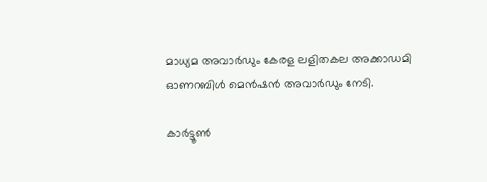മാധ്യമ അവാര്‍ഡും കേരള ലളിതകല അക്കാഡമി ഓണറബിള്‍ മെന്‍ഷന്‍ അവാര്‍ഡും നേടി.

കാര്‍ട്ടൂണ്‍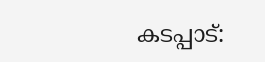കടപ്പാട്: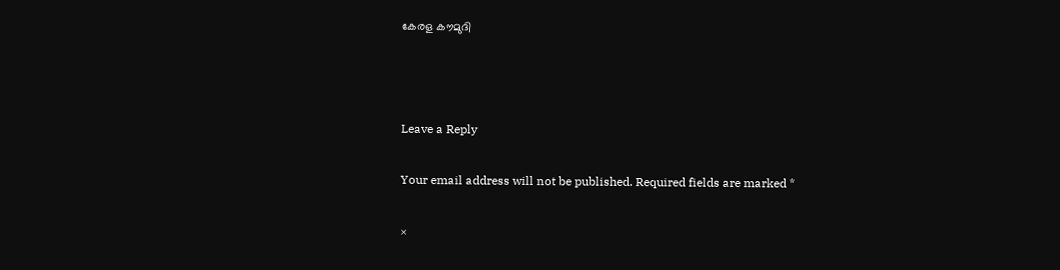കേരള കൗമുദി



Leave a Reply

Your email address will not be published. Required fields are marked *

×